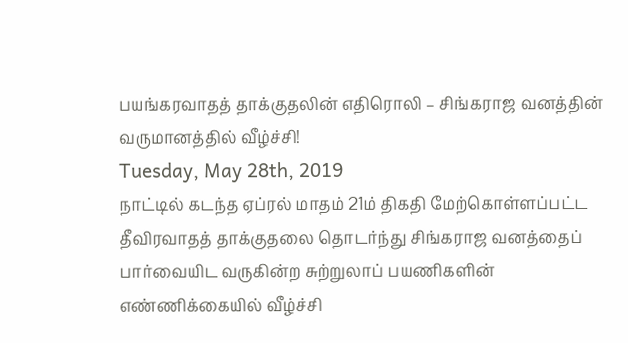பயங்கரவாதத் தாக்குதலின் எதிரொலி – சிங்கராஜ வனத்தின் வருமானத்தில் வீழ்ச்சி!
Tuesday, May 28th, 2019
நாட்டில் கடந்த ஏப்ரல் மாதம் 21ம் திகதி மேற்கொள்ளப்பட்ட தீவிரவாதத் தாக்குதலை தொடர்ந்து சிங்கராஜ வனத்தைப் பார்வையிட வருகின்ற சுற்றுலாப் பயணிகளின் எண்ணிக்கையில் வீழ்ச்சி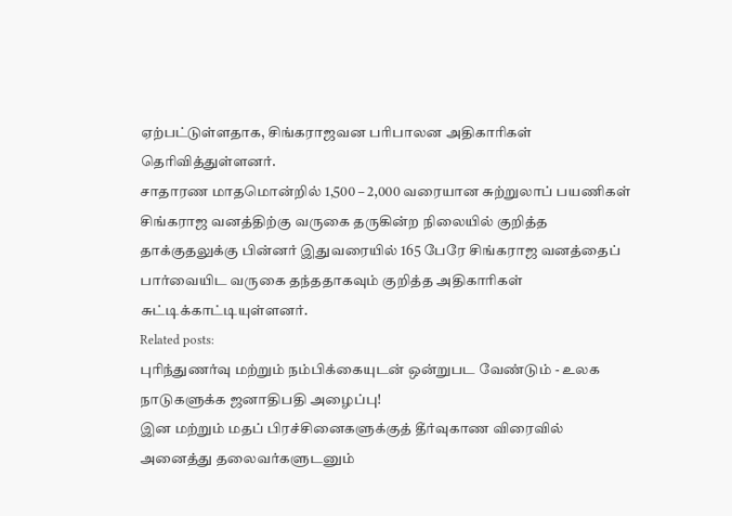ஏற்பட்டுள்ளதாக, சிங்கராஜவன பரிபாலன அதிகாரிகள் தெரிவித்துள்ளனர்.
சாதாரண மாதமொன்றில் 1,500 – 2,000 வரையான சுற்றுலாப் பயணிகள் சிங்கராஜ வனத்திற்கு வருகை தருகின்ற நிலையில் குறித்த தாக்குதலுக்கு பின்னர் இதுவரையில் 165 பேரே சிங்கராஜ வனத்தைப் பார்வையிட வருகை தந்ததாகவும் குறித்த அதிகாரிகள் சுட்டிக்காட்டியுள்ளனர்.
Related posts:
புரிந்துணர்வு மற்றும் நம்பிக்கையுடன் ஒன்றுபட வேண்டும் - உலக நாடுகளுக்க ஜனாதிபதி அழைப்பு!
இன மற்றும் மதப் பிரச்சினைகளுக்குத் தீர்வுகாண விரைவில் அனைத்து தலைவர்களுடனும்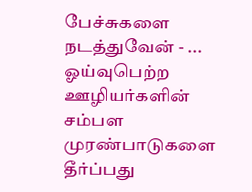பேச்சுகளை நடத்துவேன் - ...
ஓய்வுபெற்ற ஊழியர்களின் சம்பள முரண்பாடுகளை தீர்ப்பது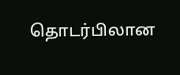தொடர்பிலான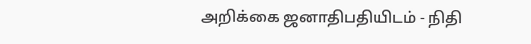அறிக்கை ஜனாதிபதியிடம் - நிதி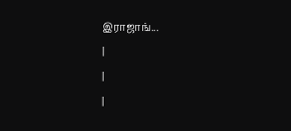இராஜாங்...
|
|
|